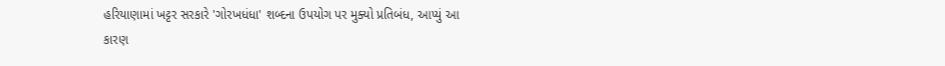હરિયાણામાં ખટ્ટર સરકારે 'ગોરખધંધા' શબ્દના ઉપયોગ પર મુક્યો પ્રતિબંધ, આપ્યું આ કારણ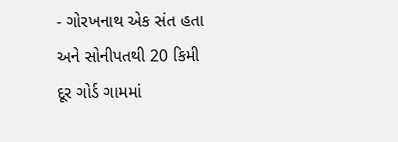- ગોરખનાથ એક સંત હતા અને સોનીપતથી 20 કિમી દૂર ગોર્ડ ગામમાં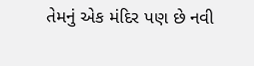તેમનું એક મંદિર પણ છે નવી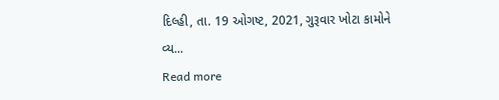દિલ્હી, તા. 19 ઓગષ્ટ, 2021, ગુરૂવાર ખોટા કામોને વ્ય...
Read more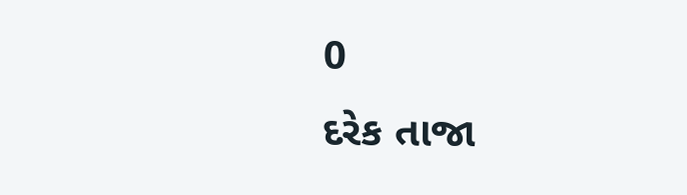0
દરેક તાજા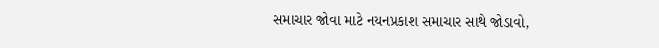સમાચાર જોવા માટે નયનપ્રકાશ સમાચાર સાથે જોડાવો,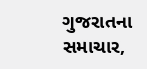ગુજરાતના સમાચાર,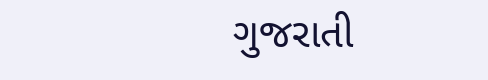ગુજરાતી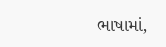ભાષામાં,